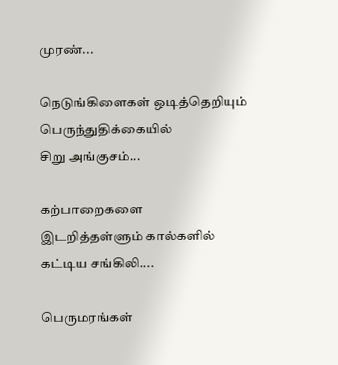முரண்...

நெடுங்கிளைகள் ஒடித்தெறியும்
பெருந்துதிக்கையில்
சிறு அங்குசம்...

கற்பாறைகளை
இடறித்தள்ளும் கால்களில்
கட்டிய சங்கிலி....

பெருமரங்கள்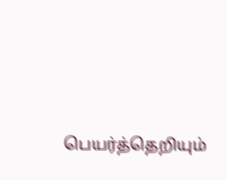பெயர்த்தெறியும்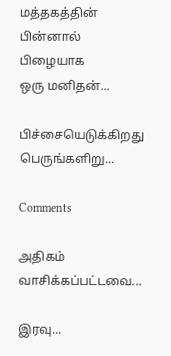மத்தகத்தின் பின்னால்
பிழையாக
ஒரு மனிதன்...

பிச்சையெடுக்கிறது
பெருங்களிறு...

Comments

அதிகம் வாசிக்கப்பட்டவை...

இரவு...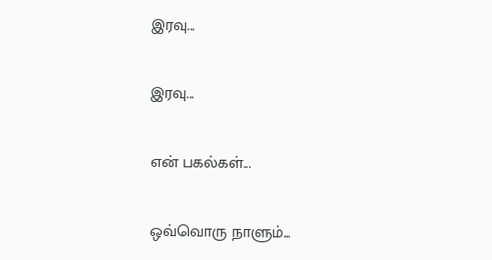இரவு...

இரவு...

என் பகல்கள்...

ஒவ்வொரு நாளும்...